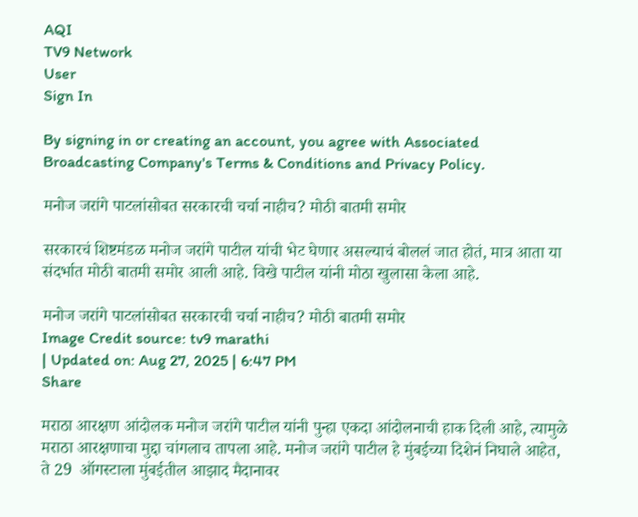AQI
TV9 Network
User
Sign In

By signing in or creating an account, you agree with Associated Broadcasting Company's Terms & Conditions and Privacy Policy.

मनोज जरांगे पाटलांसोबत सरकारची चर्चा नाहीच? मोठी बातमी समोर

सरकारचं शिष्टमंडळ मनोज जरांगे पाटील यांची भेट घेणार असल्याचं बोललं जात होतं, मात्र आता या संदर्भात मोठी बातमी समोर आली आहे. विखे पाटील यांनी मोठा खुलासा केला आहे.

मनोज जरांगे पाटलांसोबत सरकारची चर्चा नाहीच? मोठी बातमी समोर
Image Credit source: tv9 marathi
| Updated on: Aug 27, 2025 | 6:47 PM
Share

मराठा आरक्षण आंदोलक मनोज जरांगे पाटील यांनी पुन्हा एकदा आंदोलनाची हाक दिली आहे, त्यामुळे मराठा आरक्षणाचा मुद्दा चांगलाच तापला आहे. मनोज जरांगे पाटील हे मुंबईच्या दिशेनं निघाले आहेत, ते 29  ऑगस्टाला मुंबईतील आझाद मैदानावर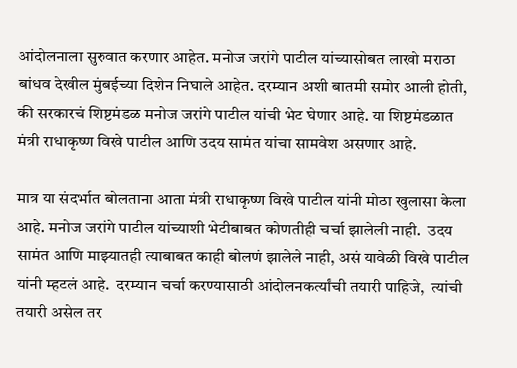आंदोलनाला सुरुवात करणार आहेत. मनोज जरांगे पाटील यांच्यासोबत लाखो मराठा बांधव देखील मुंबईच्या दिशेन निघाले आहेत. दरम्यान अशी बातमी समोर आली होती, की सरकारचं शिष्टमंडळ मनोज जरांगे पाटील यांची भेट घेणार आहे. या शिष्टमंडळात मंत्री राधाकृष्ण विखे पाटील आणि उदय सामंत यांचा सामवेश असणार आहे.

मात्र या संदर्भात बोलताना आता मंत्री राधाकृष्ण विखे पाटील यांनी मोठा खुलासा केला आहे. मनोज जरांगे पाटील यांच्याशी भेटीबाबत कोणतीही चर्चा झालेली नाही.  उदय सामंत आणि माझ्यातही त्याबाबत काही बोलणं झालेले नाही, असं यावेळी विखे पाटील यांनी म्हटलं आहे.  दरम्यान चर्चा करण्यासाठी आंदोलनकर्त्यांची तयारी पाहिजे,  त्यांची तयारी असेल तर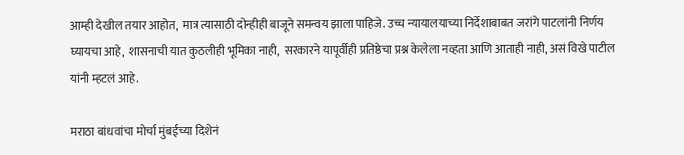आम्ही देखील तयार आहोत,  मात्र त्यासाठी दोन्हीही बाजूने समन्वय झाला पाहिजे. उच्च न्यायालयाच्या निर्देशाबाबत जरांगे पाटलांनी निर्णय घ्यायचा आहे,  शासनाची यात कुठलीही भूमिका नाही,  सरकारने यापूर्वीही प्रतिष्ठेचा प्रश्न केलेला नव्हता आणि आताही नाही, असं विखे पाटील यांनी म्हटलं आहे.

मराठा बांधवांचा मोर्चा मुंबईच्या दिशेनं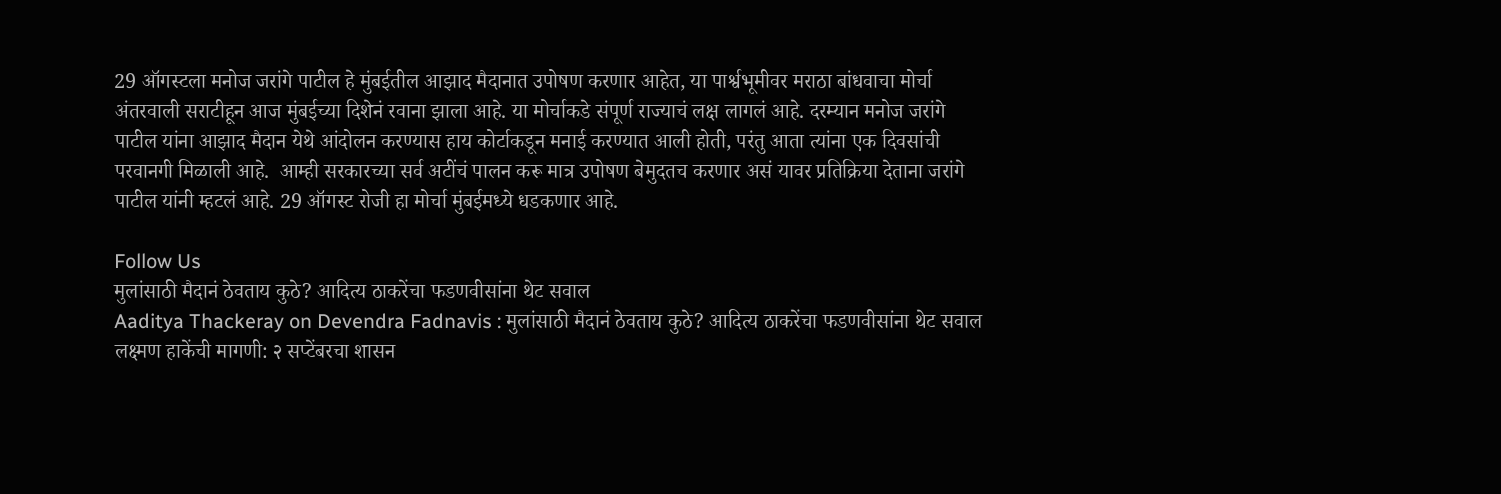29 ऑगस्टला मनोज जरांगे पाटील हे मुंबईतील आझाद मैदानात उपोषण करणार आहेत, या पार्श्वभूमीवर मराठा बांधवाचा मोर्चा अंतरवाली सराटीहून आज मुंबईच्या दिशेनं रवाना झाला आहे. या मोर्चाकडे संपूर्ण राज्याचं लक्ष लागलं आहे. दरम्यान मनोज जरांगे पाटील यांना आझाद मैदान येथे आंदोलन करण्यास हाय कोर्टाकडून मनाई करण्यात आली होती, परंतु आता त्यांना एक दिवसांची परवानगी मिळाली आहे.  आम्ही सरकारच्या सर्व अटींचं पालन करू मात्र उपोषण बेमुदतच करणार असं यावर प्रतिक्रिया देताना जरांगे पाटील यांनी म्हटलं आहे. 29 ऑगस्ट रोजी हा मोर्चा मुंबईमध्ये धडकणार आहे.

Follow Us
मुलांसाठी मैदानं ठेवताय कुठे? आदित्य ठाकरेंचा फडणवीसांना थेट सवाल
Aaditya Thackeray on Devendra Fadnavis : मुलांसाठी मैदानं ठेवताय कुठे? आदित्य ठाकरेंचा फडणवीसांना थेट सवाल
लक्ष्मण हाकेंची मागणी: २ सप्टेंबरचा शासन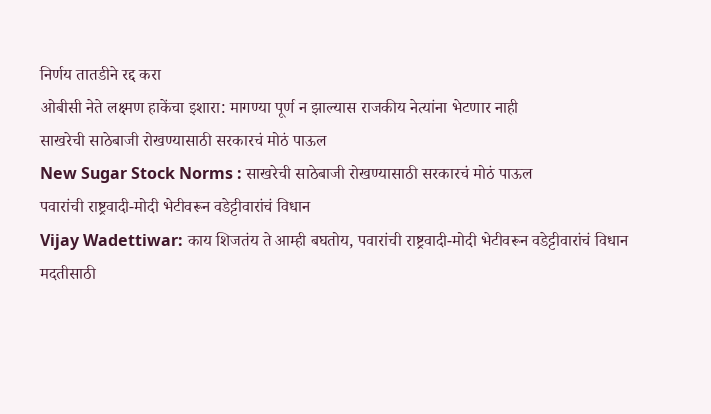निर्णय तातडीने रद्द करा
ओबीसी नेते लक्ष्मण हाकेंचा इशारा: मागण्या पूर्ण न झाल्यास राजकीय नेत्यांना भेटणार नाही
साखरेची साठेबाजी रोखण्यासाठी सरकारचं मोठं पाऊल
New Sugar Stock Norms : साखरेची साठेबाजी रोखण्यासाठी सरकारचं मोठं पाऊल
पवारांची राष्ट्रवादी-मोदी भेटीवरून वडेट्टीवारांचं विधान
Vijay Wadettiwar: काय शिजतंय ते आम्ही बघतोय, पवारांची राष्ट्रवादी-मोदी भेटीवरून वडेट्टीवारांचं विधान
मदतीसाठी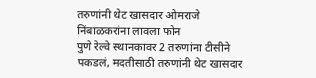तरुणांनी थेट खासदार ओमराजे निंबाळकरांना लावला फोन
पुणे रेल्वे स्थानकावर 2 तरुणांना टीसीने पकडलं, मदतीसाठी तरुणांनी थेट खासदार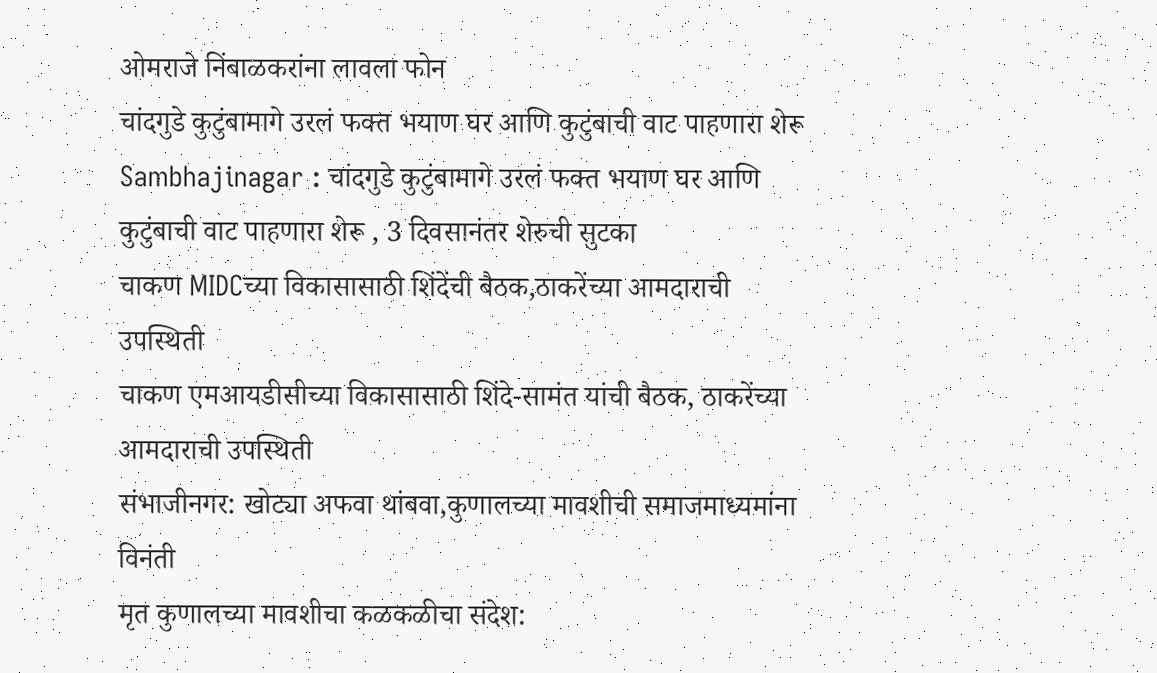ओमराजे निंबाळकरांना लावला फोन
चांदगुडे कुटुंबामागे उरलं फक्त भयाण घर आणि कुटुंबाची वाट पाहणारा शेरू
Sambhajinagar : चांदगुडे कुटुंबामागे उरलं फक्त भयाण घर आणि कुटुंबाची वाट पाहणारा शेरू , 3 दिवसानंतर शेरुची सुटका
चाकण MIDCच्या विकासासाठी शिंदेंची बैठक,ठाकरेंच्या आमदाराची उपस्थिती
चाकण एमआयडीसीच्या विकासासाठी शिंदे-सामंत यांची बैठक, ठाकरेंच्या आमदाराची उपस्थिती
संभाजीनगर: खोट्या अफवा थांबवा,कुणालच्या मावशीची समाजमाध्यमांना विनंती
मृत कुणालच्या मावशीचा कळकळीचा संदेश: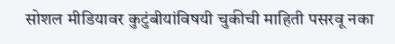सोशल मीडियावर कुटुंबीयांविषयी चुकीची माहिती पसरवू नका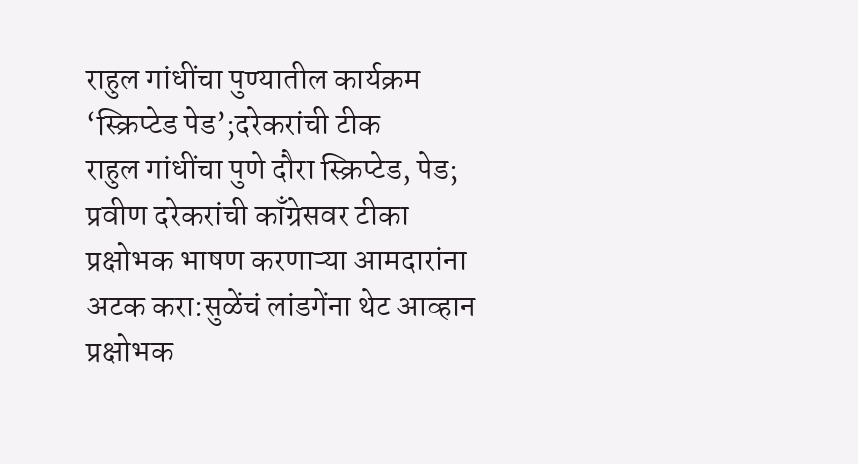राहुल गांधींचा पुण्यातील कार्यक्रम ‘स्क्रिप्टेड पेड’;दरेकरांची टीक
राहुल गांधींचा पुणे दौरा स्क्रिप्टेड, पेड; प्रवीण दरेकरांची काँग्रेसवर टीका
प्रक्षोभक भाषण करणाऱ्या आमदारांना अटक करा:सुळेंचं लांडगेंना थेट आव्हान
प्रक्षोभक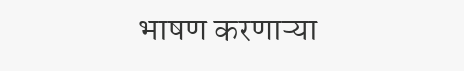भाषण करणाऱ्या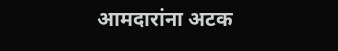आमदारांना अटक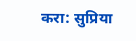करा: सुप्रिया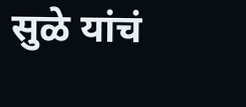सुळे यांचं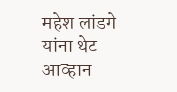महेश लांडगे यांना थेट आव्हान